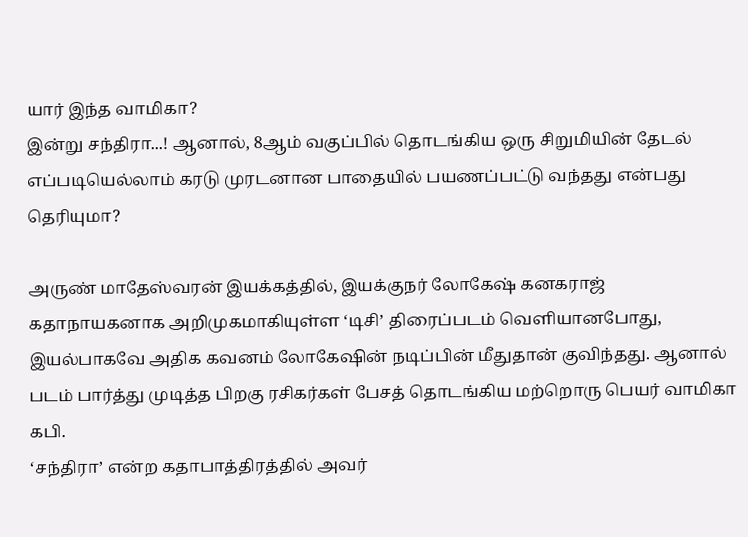யார் இந்த வாமிகா?
இன்று சந்திரா...! ஆனால், 8ஆம் வகுப்பில் தொடங்கிய ஒரு சிறுமியின் தேடல் எப்படியெல்லாம் கரடு முரடனான பாதையில் பயணப்பட்டு வந்தது என்பது தெரியுமா?

அருண் மாதேஸ்வரன் இயக்கத்தில், இயக்குநர் லோகேஷ் கனகராஜ் கதாநாயகனாக அறிமுகமாகியுள்ள ‘டிசி’ திரைப்படம் வெளியானபோது, இயல்பாகவே அதிக கவனம் லோகேஷின் நடிப்பின் மீதுதான் குவிந்தது. ஆனால் படம் பார்த்து முடித்த பிறகு ரசிகர்கள் பேசத் தொடங்கிய மற்றொரு பெயர் வாமிகா கபி.
‘சந்திரா’ என்ற கதாபாத்திரத்தில் அவர்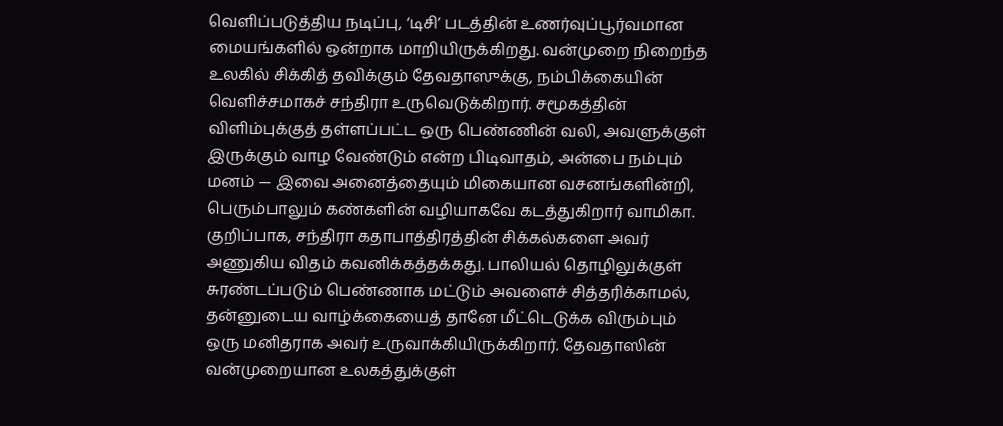வெளிப்படுத்திய நடிப்பு, ‘டிசி’ படத்தின் உணர்வுப்பூர்வமான மையங்களில் ஒன்றாக மாறியிருக்கிறது. வன்முறை நிறைந்த உலகில் சிக்கித் தவிக்கும் தேவதாஸுக்கு, நம்பிக்கையின் வெளிச்சமாகச் சந்திரா உருவெடுக்கிறார். சமூகத்தின் விளிம்புக்குத் தள்ளப்பட்ட ஒரு பெண்ணின் வலி, அவளுக்குள் இருக்கும் வாழ வேண்டும் என்ற பிடிவாதம், அன்பை நம்பும் மனம் — இவை அனைத்தையும் மிகையான வசனங்களின்றி, பெரும்பாலும் கண்களின் வழியாகவே கடத்துகிறார் வாமிகா.
குறிப்பாக, சந்திரா கதாபாத்திரத்தின் சிக்கல்களை அவர் அணுகிய விதம் கவனிக்கத்தக்கது. பாலியல் தொழிலுக்குள் சுரண்டப்படும் பெண்ணாக மட்டும் அவளைச் சித்தரிக்காமல், தன்னுடைய வாழ்க்கையைத் தானே மீட்டெடுக்க விரும்பும் ஒரு மனிதராக அவர் உருவாக்கியிருக்கிறார். தேவதாஸின் வன்முறையான உலகத்துக்குள்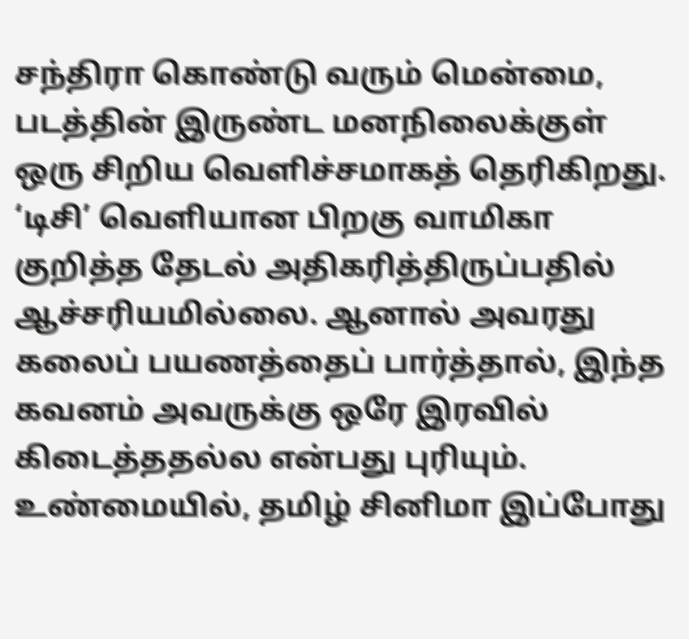சந்திரா கொண்டு வரும் மென்மை, படத்தின் இருண்ட மனநிலைக்குள் ஒரு சிறிய வெளிச்சமாகத் தெரிகிறது.
‘டிசி’ வெளியான பிறகு வாமிகா குறித்த தேடல் அதிகரித்திருப்பதில் ஆச்சரியமில்லை. ஆனால் அவரது கலைப் பயணத்தைப் பார்த்தால், இந்த கவனம் அவருக்கு ஒரே இரவில் கிடைத்ததல்ல என்பது புரியும். உண்மையில், தமிழ் சினிமா இப்போது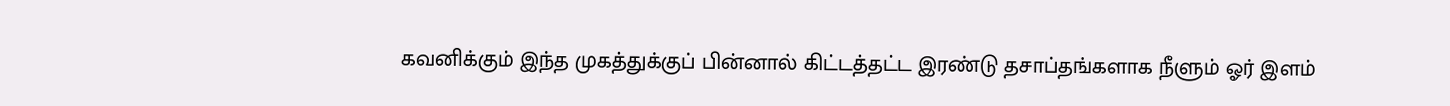கவனிக்கும் இந்த முகத்துக்குப் பின்னால் கிட்டத்தட்ட இரண்டு தசாப்தங்களாக நீளும் ஓர் இளம்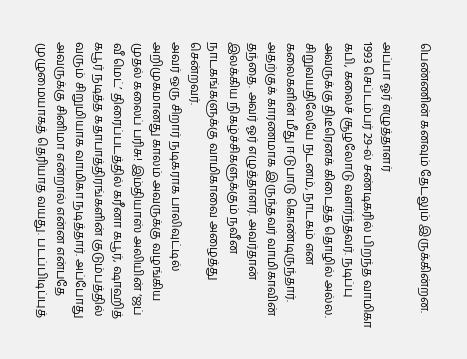பெண்ணின் கனவும் தேடலும் இருக்கின்றன.

அப்பா ஓர் எழுத்தாளர்
1993 செப்டம்பர் 29-ல் சண்டிகரில் பிறந்த வாமிகா கபி, கலைச் சூழலோடு வளர்ந்தவர். நடிப்பு அவருக்கு திடீரெனக் கிடைத்த தொழில் அல்ல. சிறுவயதிலேயே நடனம், நாடகம் என கலைகளின் மீது ஈடுபாடு கொண்டிருந்தார். அதற்குக் காரணமாக இருந்தவர் வாமிகாவின் தந்தை. அவர் ஓர் எழுத்தாளர். அவர்தான் இலக்கிய நிகழ்ச்சிகளுக்கும் நவீன நாடகங்களுக்கு வாமிகாவை அழைத்து சென்றவர்.
அவர் ஒரு சிறார் நடிகராக பாலிவுட்டில் அறிமுகமானது காலம் அவருக்கு வழங்கிய முதல் கலைப் பரிசு! இம்தியாஸ் அலியின் ‘ஜப் வீ மெட்’ திரைப்படத்தில் கரீனா கபூர், ஷாஹித் கபூர் நடித்த கதாபாத்திரங்களின் குடும்பத்தில் வரும் சிறுமியாக வாமிகா நடித்தார். அப்போது அவருக்கு சினிமா என்றால் என்ன என்பதே முழுமையாகத் தெரியாத வயது. படப்பிடிப்புத்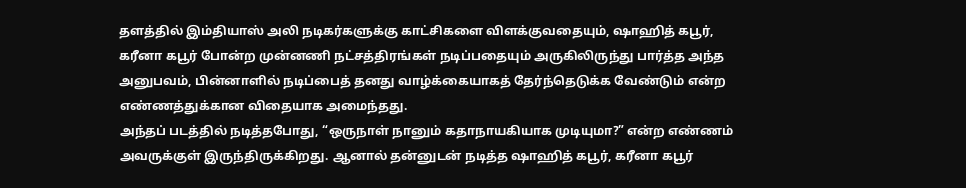தளத்தில் இம்தியாஸ் அலி நடிகர்களுக்கு காட்சிகளை விளக்குவதையும், ஷாஹித் கபூர், கரீனா கபூர் போன்ற முன்னணி நட்சத்திரங்கள் நடிப்பதையும் அருகிலிருந்து பார்த்த அந்த அனுபவம், பின்னாளில் நடிப்பைத் தனது வாழ்க்கையாகத் தேர்ந்தெடுக்க வேண்டும் என்ற எண்ணத்துக்கான விதையாக அமைந்தது.
அந்தப் படத்தில் நடித்தபோது, “ஒருநாள் நானும் கதாநாயகியாக முடியுமா?” என்ற எண்ணம் அவருக்குள் இருந்திருக்கிறது. ஆனால் தன்னுடன் நடித்த ஷாஹித் கபூர், கரீனா கபூர்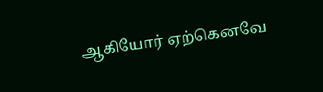ஆகியோர் ஏற்கெனவே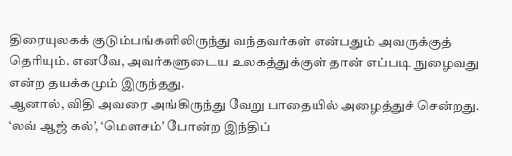திரையுலகக் குடும்பங்களிலிருந்து வந்தவர்கள் என்பதும் அவருக்குத் தெரியும். எனவே, அவர்களுடைய உலகத்துக்குள் தான் எப்படி நுழைவது என்ற தயக்கமும் இருந்தது.
ஆனால், விதி அவரை அங்கிருந்து வேறு பாதையில் அழைத்துச் சென்றது. ‘லவ் ஆஜ் கல்’, ‘மௌசம்’ போன்ற இந்திப்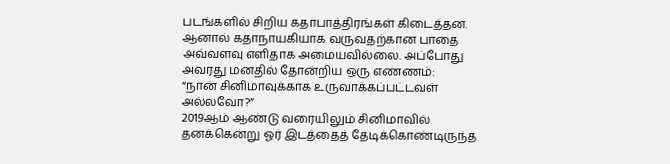படங்களில் சிறிய கதாபாத்திரங்கள் கிடைத்தன. ஆனால் கதாநாயகியாக வருவதற்கான பாதை அவ்வளவு எளிதாக அமையவில்லை. அப்போது அவரது மனதில் தோன்றிய ஒரு எண்ணம்:
“நான் சினிமாவுக்காக உருவாக்கப்பட்டவள் அல்லவோ?”
2019ஆம் ஆண்டு வரையிலும் சினிமாவில் தனக்கென்று ஓர் இடத்தைத் தேடிக்கொண்டிருந்த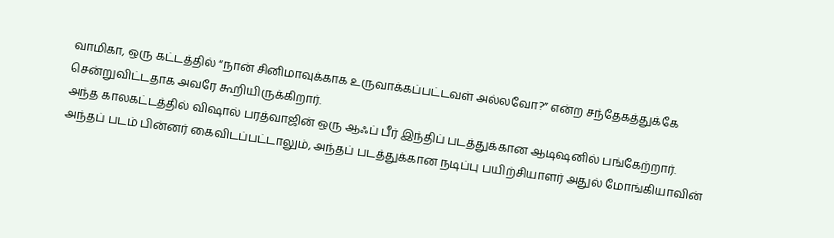வாமிகா, ஒரு கட்டத்தில் “நான் சினிமாவுக்காக உருவாக்கப்பட்டவள் அல்லவோ?” என்ற சந்தேகத்துக்கே சென்றுவிட்டதாக அவரே கூறியிருக்கிறார்.
அந்த காலகட்டத்தில் விஷால் பரத்வாஜின் ஒரு ஆஃப் பீர் இந்திப் படத்துக்கான ஆடிஷனில் பங்கேற்றார். அந்தப் படம் பின்னர் கைவிடப்பட்டாலும், அந்தப் படத்துக்கான நடிப்பு பயிற்சியாளர் அதுல் மோங்கியாவின்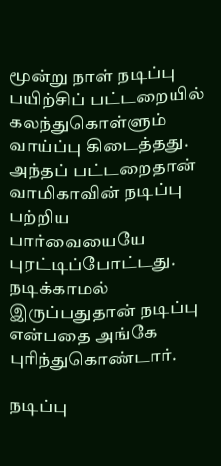மூன்று நாள் நடிப்பு பயிற்சிப் பட்டறையில் கலந்துகொள்ளும் வாய்ப்பு கிடைத்தது. அந்தப் பட்டறைதான் வாமிகாவின் நடிப்பு பற்றிய பார்வையையே புரட்டிப்போட்டது. நடிக்காமல் இருப்பதுதான் நடிப்பு என்பதை அங்கே புரிந்துகொண்டார்.

நடிப்பு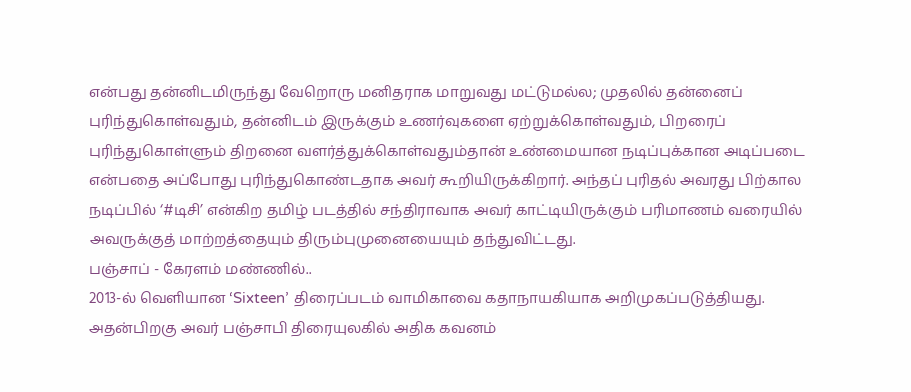என்பது தன்னிடமிருந்து வேறொரு மனிதராக மாறுவது மட்டுமல்ல; முதலில் தன்னைப் புரிந்துகொள்வதும், தன்னிடம் இருக்கும் உணர்வுகளை ஏற்றுக்கொள்வதும், பிறரைப் புரிந்துகொள்ளும் திறனை வளர்த்துக்கொள்வதும்தான் உண்மையான நடிப்புக்கான அடிப்படை என்பதை அப்போது புரிந்துகொண்டதாக அவர் கூறியிருக்கிறார். அந்தப் புரிதல் அவரது பிற்கால நடிப்பில் ‘#டிசி’ என்கிற தமிழ் படத்தில் சந்திராவாக அவர் காட்டியிருக்கும் பரிமாணம் வரையில் அவருக்குத் மாற்றத்தையும் திரும்புமுனையையும் தந்துவிட்டது.
பஞ்சாப் - கேரளம் மண்ணில்..
2013-ல் வெளியான ‘Sixteen’ திரைப்படம் வாமிகாவை கதாநாயகியாக அறிமுகப்படுத்தியது. அதன்பிறகு அவர் பஞ்சாபி திரையுலகில் அதிக கவனம்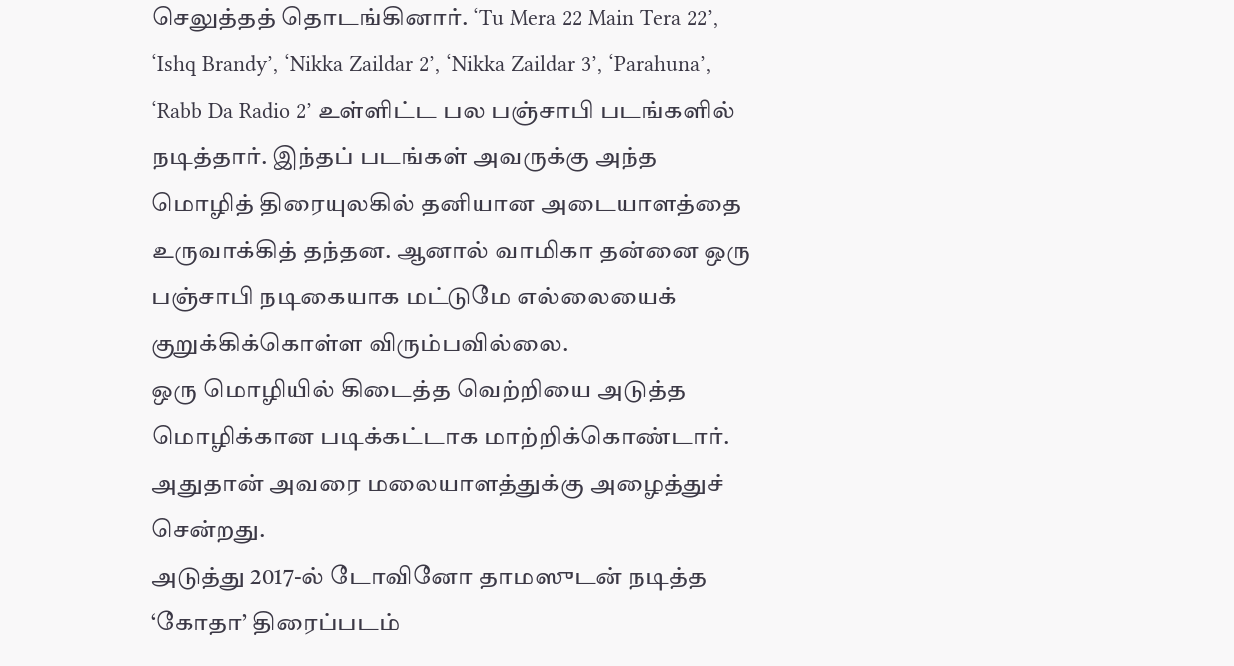செலுத்தத் தொடங்கினார். ‘Tu Mera 22 Main Tera 22’, ‘Ishq Brandy’, ‘Nikka Zaildar 2’, ‘Nikka Zaildar 3’, ‘Parahuna’, ‘Rabb Da Radio 2’ உள்ளிட்ட பல பஞ்சாபி படங்களில் நடித்தார். இந்தப் படங்கள் அவருக்கு அந்த மொழித் திரையுலகில் தனியான அடையாளத்தை உருவாக்கித் தந்தன. ஆனால் வாமிகா தன்னை ஒரு பஞ்சாபி நடிகையாக மட்டுமே எல்லையைக் குறுக்கிக்கொள்ள விரும்பவில்லை.
ஒரு மொழியில் கிடைத்த வெற்றியை அடுத்த மொழிக்கான படிக்கட்டாக மாற்றிக்கொண்டார். அதுதான் அவரை மலையாளத்துக்கு அழைத்துச் சென்றது.
அடுத்து 2017-ல் டோவினோ தாமஸுடன் நடித்த ‘கோதா’ திரைப்படம்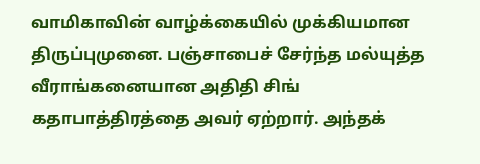வாமிகாவின் வாழ்க்கையில் முக்கியமான திருப்புமுனை. பஞ்சாபைச் சேர்ந்த மல்யுத்த வீராங்கனையான அதிதி சிங் கதாபாத்திரத்தை அவர் ஏற்றார். அந்தக்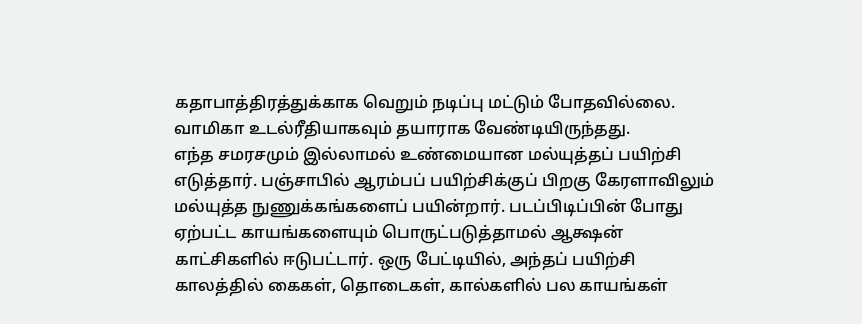கதாபாத்திரத்துக்காக வெறும் நடிப்பு மட்டும் போதவில்லை. வாமிகா உடல்ரீதியாகவும் தயாராக வேண்டியிருந்தது.
எந்த சமரசமும் இல்லாமல் உண்மையான மல்யுத்தப் பயிற்சி எடுத்தார். பஞ்சாபில் ஆரம்பப் பயிற்சிக்குப் பிறகு கேரளாவிலும் மல்யுத்த நுணுக்கங்களைப் பயின்றார். படப்பிடிப்பின் போது ஏற்பட்ட காயங்களையும் பொருட்படுத்தாமல் ஆக்ஷன் காட்சிகளில் ஈடுபட்டார். ஒரு பேட்டியில், அந்தப் பயிற்சி காலத்தில் கைகள், தொடைகள், கால்களில் பல காயங்கள்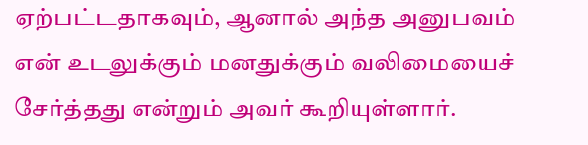ஏற்பட்டதாகவும், ஆனால் அந்த அனுபவம் என் உடலுக்கும் மனதுக்கும் வலிமையைச் சேர்த்தது என்றும் அவர் கூறியுள்ளார்.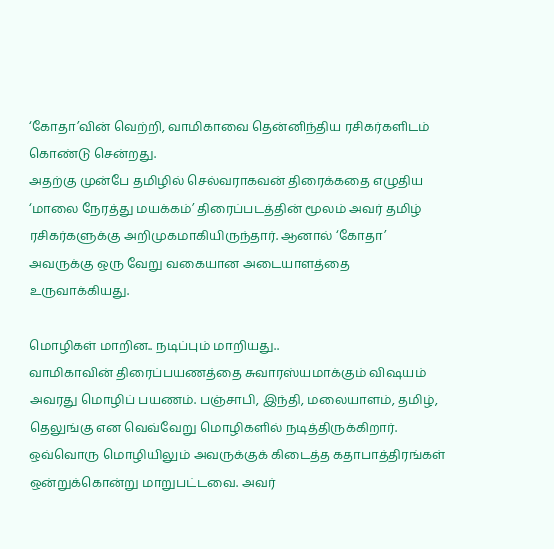‘கோதா’வின் வெற்றி, வாமிகாவை தென்னிந்திய ரசிகர்களிடம் கொண்டு சென்றது.
அதற்கு முன்பே தமிழில் செல்வராகவன் திரைக்கதை எழுதிய ‘மாலை நேரத்து மயக்கம்’ திரைப்படத்தின் மூலம் அவர் தமிழ் ரசிகர்களுக்கு அறிமுகமாகியிருந்தார். ஆனால் ‘கோதா’ அவருக்கு ஒரு வேறு வகையான அடையாளத்தை உருவாக்கியது.

மொழிகள் மாறின.. நடிப்பும் மாறியது..
வாமிகாவின் திரைப்பயணத்தை சுவாரஸ்யமாக்கும் விஷயம் அவரது மொழிப் பயணம். பஞ்சாபி, இந்தி, மலையாளம், தமிழ், தெலுங்கு என வெவ்வேறு மொழிகளில் நடித்திருக்கிறார். ஒவ்வொரு மொழியிலும் அவருக்குக் கிடைத்த கதாபாத்திரங்கள் ஒன்றுக்கொன்று மாறுபட்டவை. அவர்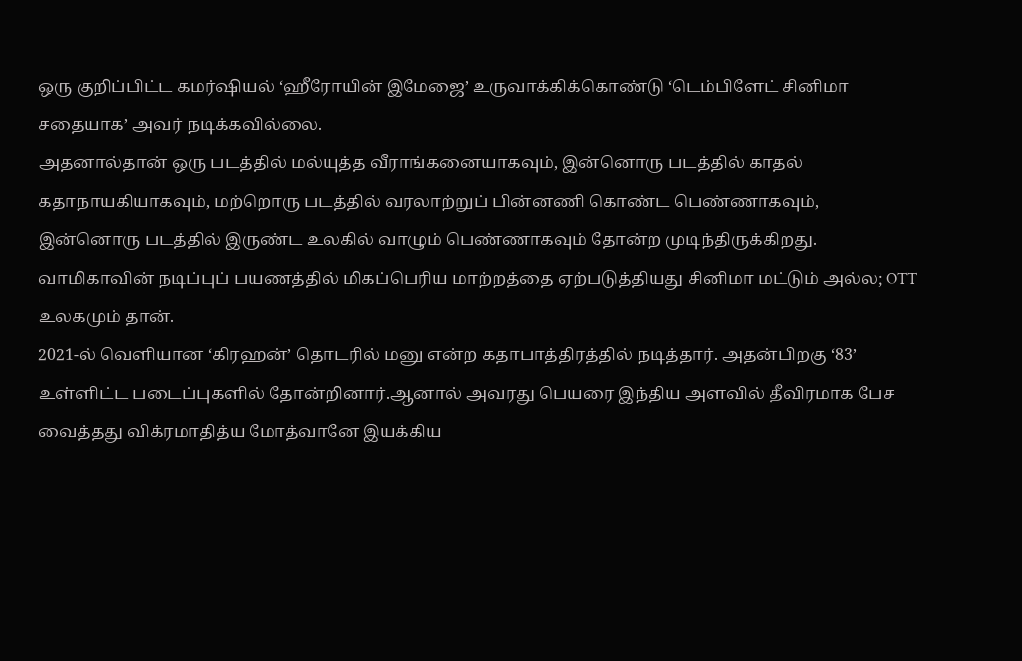ஒரு குறிப்பிட்ட கமர்ஷியல் ‘ஹீரோயின் இமேஜை’ உருவாக்கிக்கொண்டு ‘டெம்பிளேட் சினிமா சதையாக’ அவர் நடிக்கவில்லை.
அதனால்தான் ஒரு படத்தில் மல்யுத்த வீராங்கனையாகவும், இன்னொரு படத்தில் காதல் கதாநாயகியாகவும், மற்றொரு படத்தில் வரலாற்றுப் பின்னணி கொண்ட பெண்ணாகவும், இன்னொரு படத்தில் இருண்ட உலகில் வாழும் பெண்ணாகவும் தோன்ற முடிந்திருக்கிறது.
வாமிகாவின் நடிப்புப் பயணத்தில் மிகப்பெரிய மாற்றத்தை ஏற்படுத்தியது சினிமா மட்டும் அல்ல; OTT உலகமும் தான்.
2021-ல் வெளியான ‘கிரஹன்’ தொடரில் மனு என்ற கதாபாத்திரத்தில் நடித்தார். அதன்பிறகு ‘83’ உள்ளிட்ட படைப்புகளில் தோன்றினார்.ஆனால் அவரது பெயரை இந்திய அளவில் தீவிரமாக பேச வைத்தது விக்ரமாதித்ய மோத்வானே இயக்கிய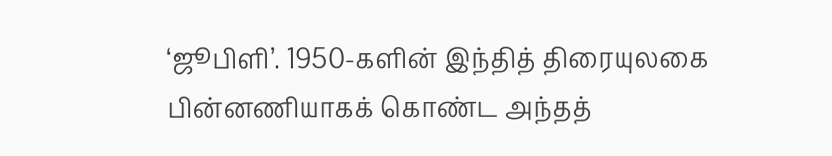‘ஜூபிளி’. 1950-களின் இந்தித் திரையுலகை பின்னணியாகக் கொண்ட அந்தத்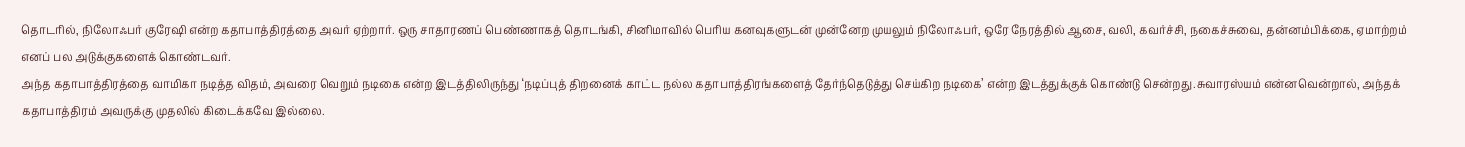தொடரில், நிலோஃபர் குரேஷி என்ற கதாபாத்திரத்தை அவர் ஏற்றார். ஒரு சாதாரணப் பெண்ணாகத் தொடங்கி, சினிமாவில் பெரிய கனவுகளுடன் முன்னேற முயலும் நிலோஃபர், ஒரே நேரத்தில் ஆசை, வலி, கவர்ச்சி, நகைச்சுவை, தன்னம்பிக்கை, ஏமாற்றம் எனப் பல அடுக்குகளைக் கொண்டவர்.
அந்த கதாபாத்திரத்தை வாமிகா நடித்த விதம், அவரை வெறும் நடிகை என்ற இடத்திலிருந்து ‘நடிப்புத் திறனைக் காட்ட நல்ல கதாபாத்திரங்களைத் தேர்ந்தெடுத்து செய்கிற நடிகை’ என்ற இடத்துக்குக் கொண்டு சென்றது.சுவாரஸ்யம் என்னவென்றால், அந்தக் கதாபாத்திரம் அவருக்கு முதலில் கிடைக்கவே இல்லை.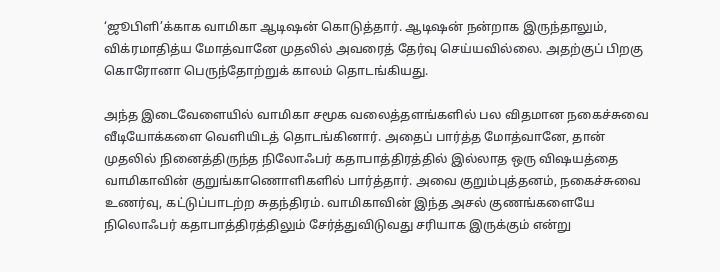‘ஜூபிளி’க்காக வாமிகா ஆடிஷன் கொடுத்தார். ஆடிஷன் நன்றாக இருந்தாலும், விக்ரமாதித்ய மோத்வானே முதலில் அவரைத் தேர்வு செய்யவில்லை. அதற்குப் பிறகு கொரோனா பெருந்தோற்றுக் காலம் தொடங்கியது.

அந்த இடைவேளையில் வாமிகா சமூக வலைத்தளங்களில் பல விதமான நகைச்சுவை வீடியோக்களை வெளியிடத் தொடங்கினார். அதைப் பார்த்த மோத்வானே, தான் முதலில் நினைத்திருந்த நிலோஃபர் கதாபாத்திரத்தில் இல்லாத ஒரு விஷயத்தை வாமிகாவின் குறுங்காணொளிகளில் பார்த்தார். அவை குறும்புத்தனம், நகைச்சுவை உணர்வு, கட்டுப்பாடற்ற சுதந்திரம். வாமிகாவின் இந்த அசல் குணங்களையே நிலொஃபர் கதாபாத்திரத்திலும் சேர்த்துவிடுவது சரியாக இருக்கும் என்று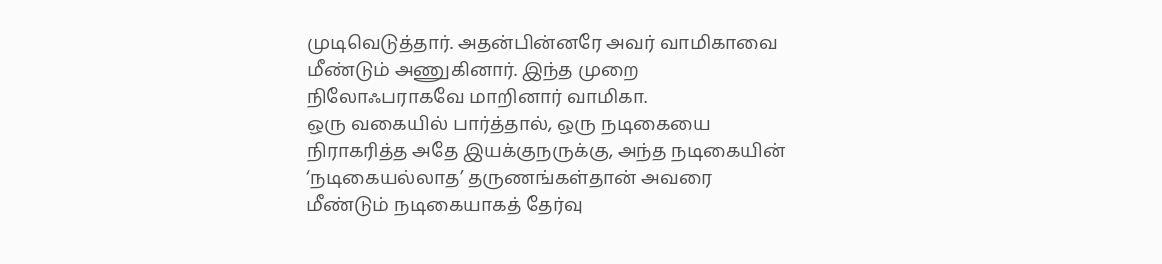முடிவெடுத்தார். அதன்பின்னரே அவர் வாமிகாவை மீண்டும் அணுகினார். இந்த முறை நிலோஃபராகவே மாறினார் வாமிகா.
ஒரு வகையில் பார்த்தால், ஒரு நடிகையை நிராகரித்த அதே இயக்குநருக்கு, அந்த நடிகையின் ‘நடிகையல்லாத’ தருணங்கள்தான் அவரை மீண்டும் நடிகையாகத் தேர்வு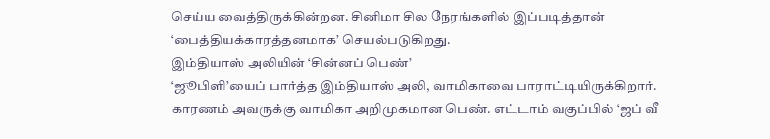செய்ய வைத்திருக்கின்றன. சினிமா சில நேரங்களில் இப்படித்தான் ‘பைத்தியக்காரத்தனமாக’ செயல்படுகிறது.
இம்தியாஸ் அலியின் ‘சின்னப் பெண்’
‘ஜூபிளி’யைப் பார்த்த இம்தியாஸ் அலி, வாமிகாவை பாராட்டியிருக்கிறார். காரணம் அவருக்கு வாமிகா அறிமுகமான பெண். எட்டாம் வகுப்பில் ‘ஜப் வீ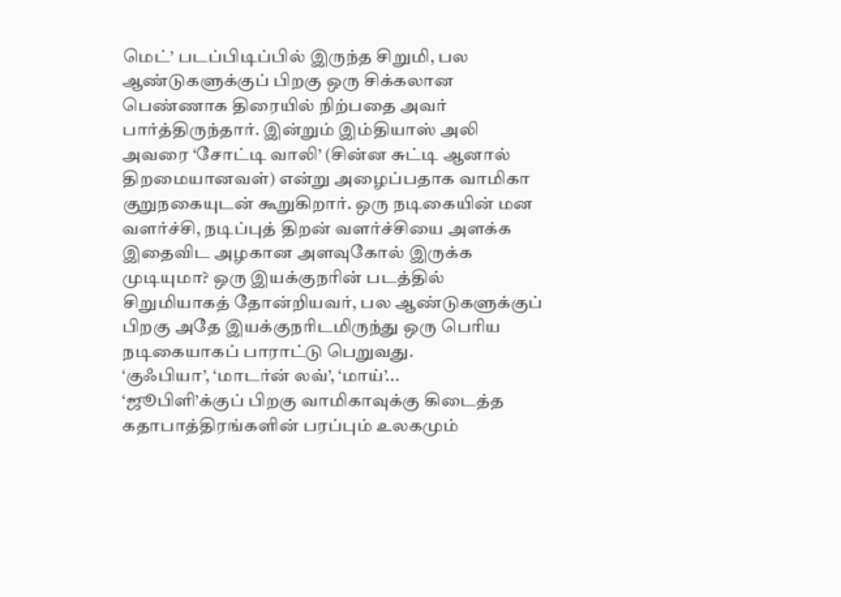மெட்’ படப்பிடிப்பில் இருந்த சிறுமி, பல ஆண்டுகளுக்குப் பிறகு ஒரு சிக்கலான பெண்ணாக திரையில் நிற்பதை அவர் பார்த்திருந்தார். இன்றும் இம்தியாஸ் அலி அவரை ‘சோட்டி வாலி’ (சின்ன சுட்டி ஆனால் திறமையானவள்) என்று அழைப்பதாக வாமிகா குறுநகையுடன் கூறுகிறார். ஒரு நடிகையின் மன வளர்ச்சி, நடிப்புத் திறன் வளர்ச்சியை அளக்க இதைவிட அழகான அளவுகோல் இருக்க முடியுமா? ஒரு இயக்குநரின் படத்தில் சிறுமியாகத் தோன்றியவர், பல ஆண்டுகளுக்குப் பிறகு அதே இயக்குநரிடமிருந்து ஒரு பெரிய நடிகையாகப் பாராட்டு பெறுவது.
‘குஃபியா’, ‘மாடர்ன் லவ்’, ‘மாய்’...
‘ஜூபிளி’க்குப் பிறகு வாமிகாவுக்கு கிடைத்த கதாபாத்திரங்களின் பரப்பும் உலகமும்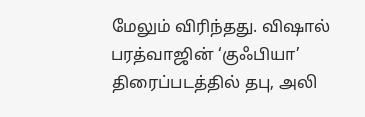மேலும் விரிந்தது. விஷால் பரத்வாஜின் ‘குஃபியா’ திரைப்படத்தில் தபு, அலி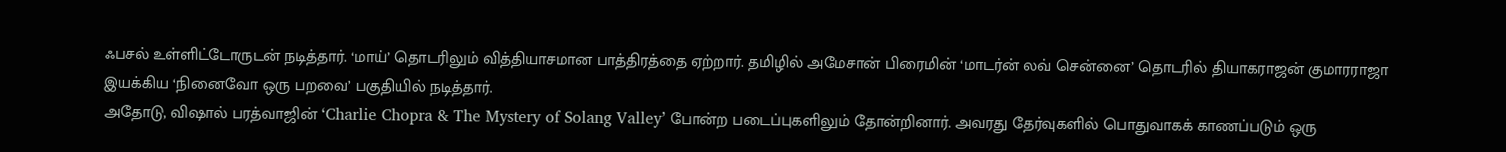ஃபசல் உள்ளிட்டோருடன் நடித்தார். ‘மாய்’ தொடரிலும் வித்தியாசமான பாத்திரத்தை ஏற்றார். தமிழில் அமேசான் பிரைமின் ‘மாடர்ன் லவ் சென்னை’ தொடரில் தியாகராஜன் குமாரராஜா இயக்கிய ‘நினைவோ ஒரு பறவை’ பகுதியில் நடித்தார்.
அதோடு, விஷால் பரத்வாஜின் ‘Charlie Chopra & The Mystery of Solang Valley’ போன்ற படைப்புகளிலும் தோன்றினார். அவரது தேர்வுகளில் பொதுவாகக் காணப்படும் ஒரு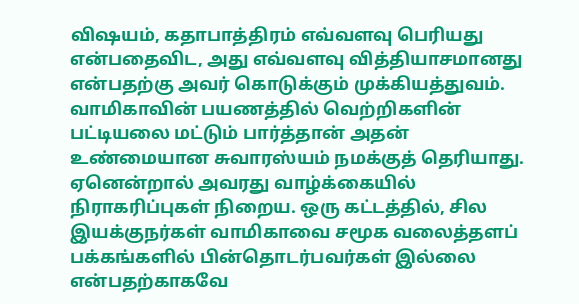விஷயம், கதாபாத்திரம் எவ்வளவு பெரியது என்பதைவிட, அது எவ்வளவு வித்தியாசமானது என்பதற்கு அவர் கொடுக்கும் முக்கியத்துவம்.
வாமிகாவின் பயணத்தில் வெற்றிகளின் பட்டியலை மட்டும் பார்த்தான் அதன் உண்மையான சுவாரஸ்யம் நமக்குத் தெரியாது. ஏனென்றால் அவரது வாழ்க்கையில் நிராகரிப்புகள் நிறைய. ஒரு கட்டத்தில், சில இயக்குநர்கள் வாமிகாவை சமூக வலைத்தளப் பக்கங்களில் பின்தொடர்பவர்கள் இல்லை என்பதற்காகவே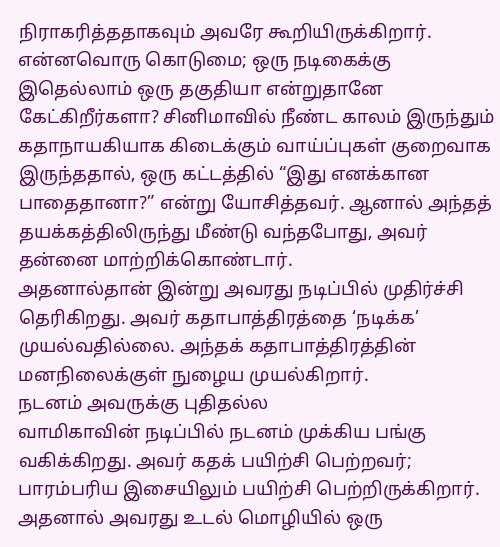நிராகரித்ததாகவும் அவரே கூறியிருக்கிறார். என்னவொரு கொடுமை; ஒரு நடிகைக்கு இதெல்லாம் ஒரு தகுதியா என்றுதானே கேட்கிறீர்களா? சினிமாவில் நீண்ட காலம் இருந்தும் கதாநாயகியாக கிடைக்கும் வாய்ப்புகள் குறைவாக இருந்ததால், ஒரு கட்டத்தில் “இது எனக்கான பாதைதானா?” என்று யோசித்தவர். ஆனால் அந்தத் தயக்கத்திலிருந்து மீண்டு வந்தபோது, அவர் தன்னை மாற்றிக்கொண்டார்.
அதனால்தான் இன்று அவரது நடிப்பில் முதிர்ச்சி தெரிகிறது. அவர் கதாபாத்திரத்தை ‘நடிக்க’ முயல்வதில்லை. அந்தக் கதாபாத்திரத்தின் மனநிலைக்குள் நுழைய முயல்கிறார்.
நடனம் அவருக்கு புதிதல்ல
வாமிகாவின் நடிப்பில் நடனம் முக்கிய பங்கு வகிக்கிறது. அவர் கதக் பயிற்சி பெற்றவர்; பாரம்பரிய இசையிலும் பயிற்சி பெற்றிருக்கிறார். அதனால் அவரது உடல் மொழியில் ஒரு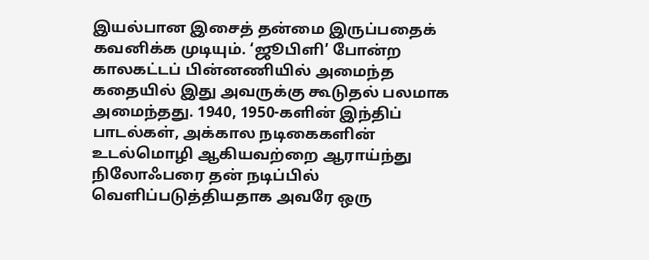இயல்பான இசைத் தன்மை இருப்பதைக் கவனிக்க முடியும். ‘ஜூபிளி’ போன்ற காலகட்டப் பின்னணியில் அமைந்த கதையில் இது அவருக்கு கூடுதல் பலமாக அமைந்தது. 1940, 1950-களின் இந்திப் பாடல்கள், அக்கால நடிகைகளின் உடல்மொழி ஆகியவற்றை ஆராய்ந்து நிலோஃபரை தன் நடிப்பில் வெளிப்படுத்தியதாக அவரே ஒரு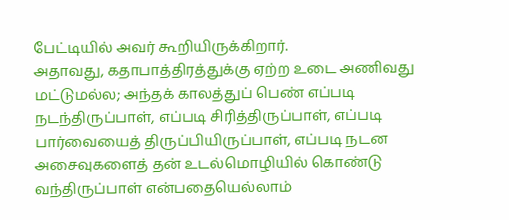பேட்டியில் அவர் கூறியிருக்கிறார்.
அதாவது, கதாபாத்திரத்துக்கு ஏற்ற உடை அணிவது மட்டுமல்ல; அந்தக் காலத்துப் பெண் எப்படி நடந்திருப்பாள், எப்படி சிரித்திருப்பாள், எப்படி பார்வையைத் திருப்பியிருப்பாள், எப்படி நடன அசைவுகளைத் தன் உடல்மொழியில் கொண்டு வந்திருப்பாள் என்பதையெல்லாம்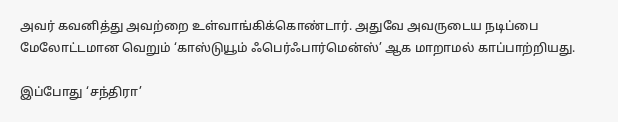அவர் கவனித்து அவற்றை உள்வாங்கிக்கொண்டார். அதுவே அவருடைய நடிப்பை மேலோட்டமான வெறும் ‘காஸ்டுயூம் ஃபெர்ஃபார்மென்ஸ்’ ஆக மாறாமல் காப்பாற்றியது.

இப்போது ‘சந்திரா’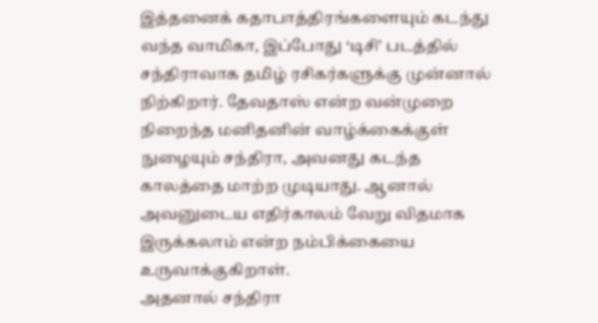இத்தனைக் கதாபாத்திரங்களையும் கடந்து வந்த வாமிகா, இப்போது ‘டிசி’ படத்தில் சந்திராவாக தமிழ் ரசிகர்களுக்கு முன்னால் நிற்கிறார். தேவதாஸ் என்ற வன்முறை நிறைந்த மனிதனின் வாழ்க்கைக்குள் நுழையும் சந்திரா, அவனது கடந்த காலத்தை மாற்ற முடியாது. ஆனால் அவனுடைய எதிர்காலம் வேறு விதமாக இருக்கலாம் என்ற நம்பிக்கையை உருவாக்குகிறாள்.
அதனால் சந்திரா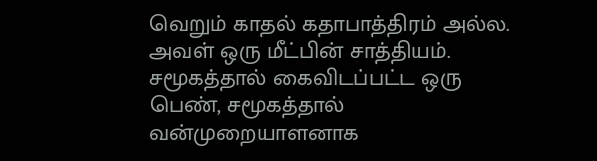வெறும் காதல் கதாபாத்திரம் அல்ல. அவள் ஒரு மீட்பின் சாத்தியம். சமூகத்தால் கைவிடப்பட்ட ஒரு பெண், சமூகத்தால் வன்முறையாளனாக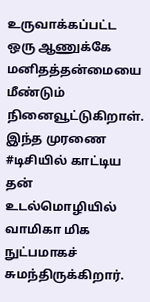உருவாக்கப்பட்ட ஒரு ஆணுக்கே மனிதத்தன்மையை மீண்டும் நினைவூட்டுகிறாள். இந்த முரணை #டிசியில் காட்டிய தன் உடல்மொழியில் வாமிகா மிக நுட்பமாகச் சுமந்திருக்கிறார்.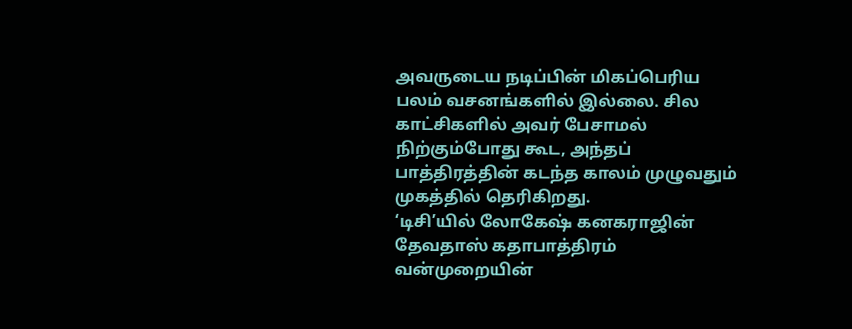அவருடைய நடிப்பின் மிகப்பெரிய பலம் வசனங்களில் இல்லை. சில காட்சிகளில் அவர் பேசாமல் நிற்கும்போது கூட, அந்தப் பாத்திரத்தின் கடந்த காலம் முழுவதும் முகத்தில் தெரிகிறது.
‘டிசி’யில் லோகேஷ் கனகராஜின் தேவதாஸ் கதாபாத்திரம் வன்முறையின்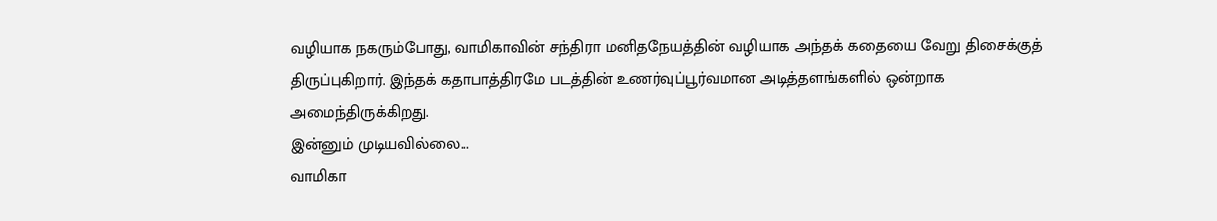வழியாக நகரும்போது, வாமிகாவின் சந்திரா மனிதநேயத்தின் வழியாக அந்தக் கதையை வேறு திசைக்குத் திருப்புகிறார். இந்தக் கதாபாத்திரமே படத்தின் உணர்வுப்பூர்வமான அடித்தளங்களில் ஒன்றாக அமைந்திருக்கிறது.
இன்னும் முடியவில்லை...
வாமிகா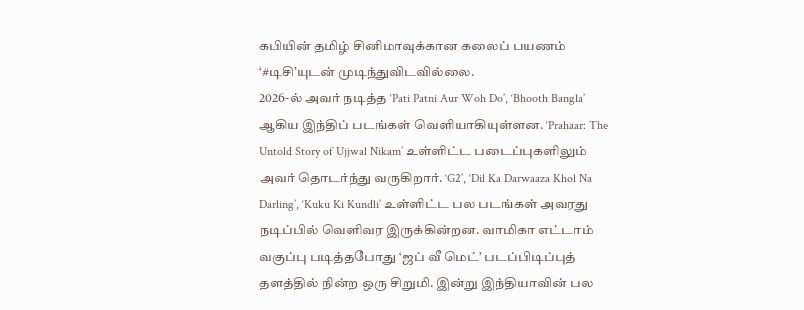கபியின் தமிழ் சினிமாவுக்கான கலைப் பயணம் ‘#டிசி’யுடன் முடிந்துவிடவில்லை.
2026-ல் அவர் நடித்த ‘Pati Patni Aur Woh Do’, ‘Bhooth Bangla’ ஆகிய இந்திப் படங்கள் வெளியாகியுள்ளன. ‘Prahaar: The Untold Story of Ujjwal Nikam’ உள்ளிட்ட படைப்புகளிலும் அவர் தொடர்ந்து வருகிறார். ‘G2’, ‘Dil Ka Darwaaza Khol Na Darling’, ‘Kuku Ki Kundli’ உள்ளிட்ட பல படங்கள் அவரது நடிப்பில் வெளிவர இருக்கின்றன. வாமிகா எட்டாம் வகுப்பு படித்தபோது ‘ஜப் வீ மெட்’ படப்பிடிப்புத் தளத்தில் நின்ற ஒரு சிறுமி. இன்று இந்தியாவின் பல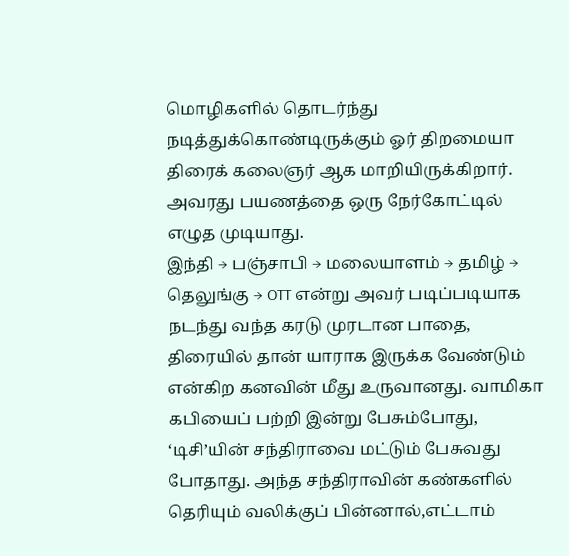மொழிகளில் தொடர்ந்து நடித்துக்கொண்டிருக்கும் ஓர் திறமையா திரைக் கலைஞர் ஆக மாறியிருக்கிறார்.
அவரது பயணத்தை ஒரு நேர்கோட்டில் எழுத முடியாது.
இந்தி → பஞ்சாபி → மலையாளம் → தமிழ் → தெலுங்கு → OTT என்று அவர் படிப்படியாக நடந்து வந்த கரடு முரடான பாதை, திரையில் தான் யாராக இருக்க வேண்டும் என்கிற கனவின் மீது உருவானது. வாமிகா கபியைப் பற்றி இன்று பேசும்போது, ‘டிசி’யின் சந்திராவை மட்டும் பேசுவது போதாது. அந்த சந்திராவின் கண்களில் தெரியும் வலிக்குப் பின்னால்,எட்டாம்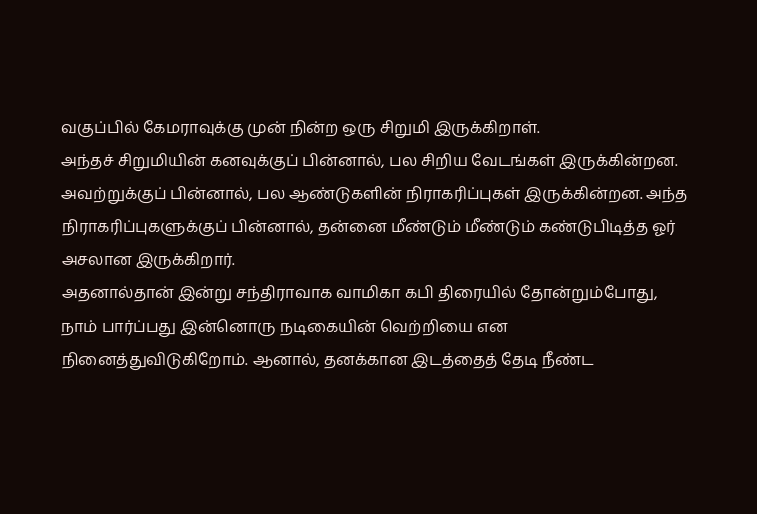வகுப்பில் கேமராவுக்கு முன் நின்ற ஒரு சிறுமி இருக்கிறாள்.
அந்தச் சிறுமியின் கனவுக்குப் பின்னால், பல சிறிய வேடங்கள் இருக்கின்றன. அவற்றுக்குப் பின்னால், பல ஆண்டுகளின் நிராகரிப்புகள் இருக்கின்றன. அந்த நிராகரிப்புகளுக்குப் பின்னால், தன்னை மீண்டும் மீண்டும் கண்டுபிடித்த ஓர் அசலான இருக்கிறார்.
அதனால்தான் இன்று சந்திராவாக வாமிகா கபி திரையில் தோன்றும்போது, நாம் பார்ப்பது இன்னொரு நடிகையின் வெற்றியை என நினைத்துவிடுகிறோம். ஆனால், தனக்கான இடத்தைத் தேடி நீண்ட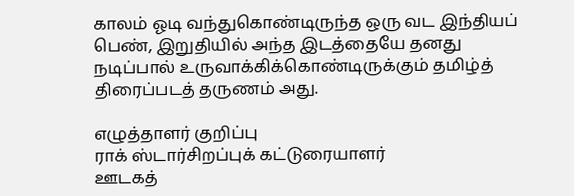காலம் ஓடி வந்துகொண்டிருந்த ஒரு வட இந்தியப் பெண், இறுதியில் அந்த இடத்தையே தனது நடிப்பால் உருவாக்கிக்கொண்டிருக்கும் தமிழ்த் திரைப்படத் தருணம் அது.

எழுத்தாளர் குறிப்பு
ராக் ஸ்டார்சிறப்புக் கட்டுரையாளர்
ஊடகத்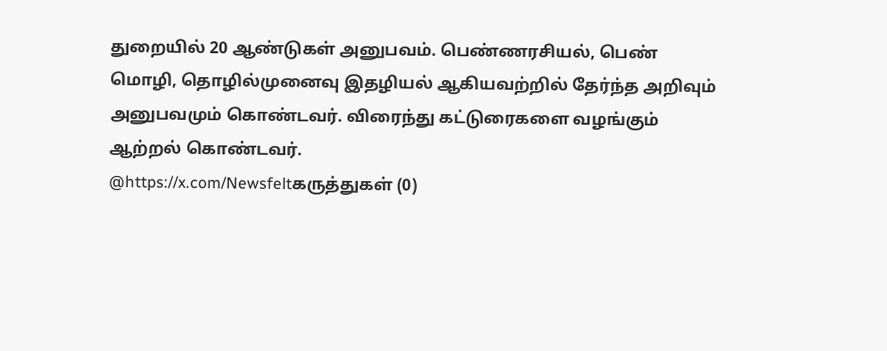துறையில் 20 ஆண்டுகள் அனுபவம். பெண்ணரசியல், பெண் மொழி, தொழில்முனைவு இதழியல் ஆகியவற்றில் தேர்ந்த அறிவும் அனுபவமும் கொண்டவர். விரைந்து கட்டுரைகளை வழங்கும் ஆற்றல் கொண்டவர்.
@https://x.com/Newsfeltகருத்துகள் (0)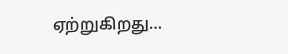ஏற்றுகிறது…